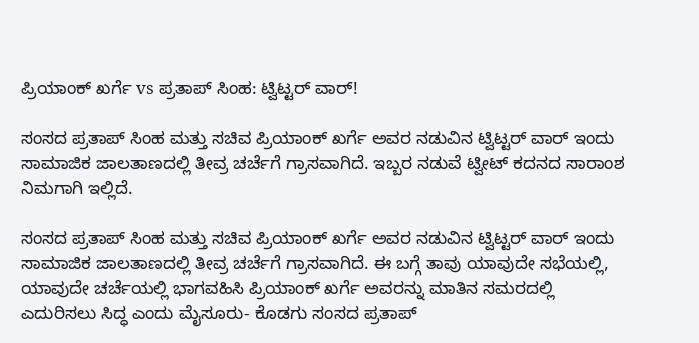ಪ್ರಿಯಾಂಕ್ ಖರ್ಗೆ vs ಪ್ರತಾಪ್ ಸಿಂಹ: ಟ್ವಿಟ್ಟರ್ ವಾರ್!

ಸಂಸದ ಪ್ರತಾಪ್ ಸಿಂಹ ಮತ್ತು ಸಚಿವ ಪ್ರಿಯಾಂಕ್ ಖರ್ಗೆ ಅವರ ನಡುವಿನ ಟ್ವಿಟ್ಟರ್ ವಾರ್ ಇಂದು ಸಾಮಾಜಿಕ ಜಾಲತಾಣದಲ್ಲಿ ತೀವ್ರ ಚರ್ಚೆಗೆ ಗ್ರಾಸವಾಗಿದೆ. ಇಬ್ಬರ ನಡುವೆ ಟ್ವೀಟ್ ಕದನದ ಸಾರಾಂಶ ನಿಮಗಾಗಿ ಇಲ್ಲಿದೆ.

ಸಂಸದ ಪ್ರತಾಪ್ ಸಿಂಹ ಮತ್ತು ಸಚಿವ ಪ್ರಿಯಾಂಕ್ ಖರ್ಗೆ ಅವರ ನಡುವಿನ ಟ್ವಿಟ್ಟರ್ ವಾರ್ ಇಂದು ಸಾಮಾಜಿಕ ಜಾಲತಾಣದಲ್ಲಿ ತೀವ್ರ ಚರ್ಚೆಗೆ ಗ್ರಾಸವಾಗಿದೆ. ಈ ಬಗ್ಗೆ ತಾವು ಯಾವುದೇ ಸಭೆಯಲ್ಲಿ, ಯಾವುದೇ ಚರ್ಚೆಯಲ್ಲಿ ಭಾಗವಹಿಸಿ ಪ್ರಿಯಾಂಕ್ ಖರ್ಗೆ ಅವರನ್ನು ಮಾತಿನ ಸಮರದಲ್ಲಿ ಎದುರಿಸಲು ಸಿದ್ಧ ಎಂದು ಮೈಸೂರು- ಕೊಡಗು ಸಂಸದ ಪ್ರತಾಪ್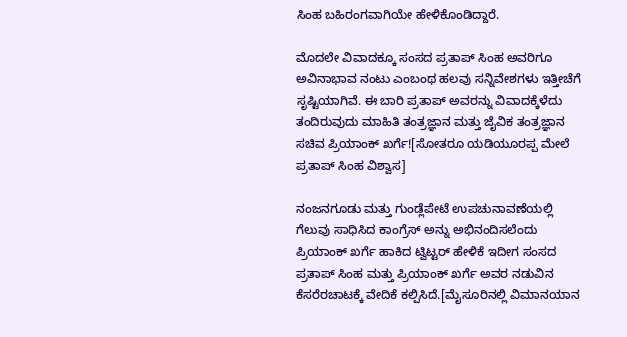ಸಿಂಹ ಬಹಿರಂಗವಾಗಿಯೇ ಹೇಳಿಕೊಂಡಿದ್ದಾರೆ.

ಮೊದಲೇ ವಿವಾದಕ್ಕೂ ಸಂಸದ ಪ್ರತಾಪ್ ಸಿಂಹ ಅವರಿಗೂ ಅವಿನಾಭಾವ ನಂಟು ಎಂಬಂಥ ಹಲವು ಸನ್ನಿವೇಶಗಳು ಇತ್ತೀಚೆಗೆ ಸೃಷ್ಟಿಯಾಗಿವೆ. ಈ ಬಾರಿ ಪ್ರತಾಪ್ ಅವರನ್ನು ವಿವಾದಕ್ಕೆಳೆದು ತಂದಿರುವುದು ಮಾಹಿತಿ ತಂತ್ರಜ್ಞಾನ ಮತ್ತು ಜೈವಿಕ ತಂತ್ರಜ್ಞಾನ ಸಚಿವ ಪ್ರಿಯಾಂಕ್ ಖರ್ಗೆ![ಸೋತರೂ ಯಡಿಯೂರಪ್ಪ ಮೇಲೆ ಪ್ರತಾಪ್ ಸಿಂಹ ವಿಶ್ವಾಸ]

ನಂಜನಗೂಡು ಮತ್ತು ಗುಂಡ್ಲೆಪೇಟೆ ಉಪಚುನಾವಣೆಯಲ್ಲಿ ಗೆಲುವು ಸಾಧಿಸಿದ ಕಾಂಗ್ರೆಸ್ ಅನ್ನು ಅಭಿನಂದಿಸಲೆಂದು ಪ್ರಿಯಾಂಕ್ ಖರ್ಗೆ ಹಾಕಿದ ಟ್ವಿಟ್ಟರ್ ಹೇಳಿಕೆ ಇದೀಗ ಸಂಸದ ಪ್ರತಾಪ್ ಸಿಂಹ ಮತ್ತು ಪ್ರಿಯಾಂಕ್ ಖರ್ಗೆ ಅವರ ನಡುವಿನ ಕೆಸರೆರಚಾಟಕ್ಕೆ ವೇದಿಕೆ ಕಲ್ಪಿಸಿದೆ.[ಮೈಸೂರಿನಲ್ಲಿ ವಿಮಾನಯಾನ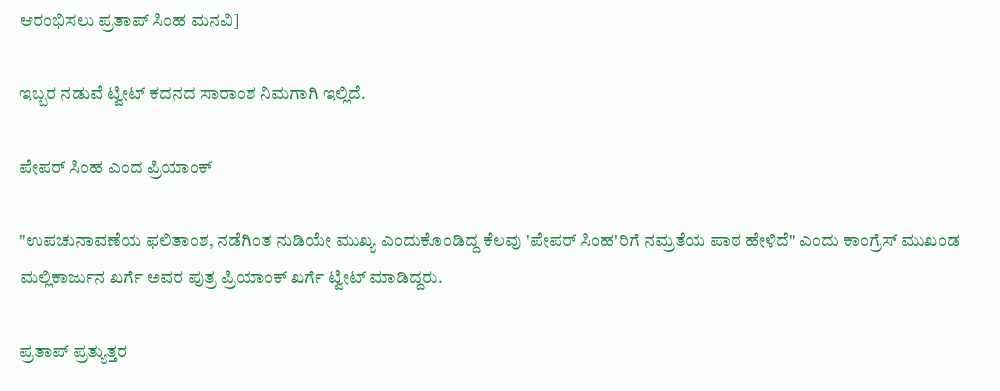ಆರಂಭಿಸಲು ಪ್ರತಾಪ್ ಸಿಂಹ ಮನವಿ]

ಇಬ್ಬರ ನಡುವೆ ಟ್ವೀಟ್ ಕದನದ ಸಾರಾಂಶ ನಿಮಗಾಗಿ ಇಲ್ಲಿದೆ.

ಪೇಪರ್ ಸಿಂಹ ಎಂದ ಪ್ರಿಯಾಂಕ್

"ಉಪಚುನಾವಣೆಯ ಫಲಿತಾಂಶ, ನಡೆಗಿಂತ ನುಡಿಯೇ ಮುಖ್ಯ ಎಂದುಕೊಂಡಿದ್ದ ಕೆಲವು 'ಪೇಪರ್ ಸಿಂಹ'ರಿಗೆ ನಮ್ರತೆಯ ಪಾಠ ಹೇಳಿದೆ" ಎಂದು ಕಾಂಗ್ರೆಸ್ ಮುಖಂಡ ಮಲ್ಲಿಕಾರ್ಜುನ ಖರ್ಗೆ ಅವರ ಪುತ್ರ ಪ್ರಿಯಾಂಕ್ ಖರ್ಗೆ ಟ್ವೀಟ್ ಮಾಡಿದ್ದರು.

ಪ್ರತಾಪ್ ಪ್ರತ್ಯುತ್ತರ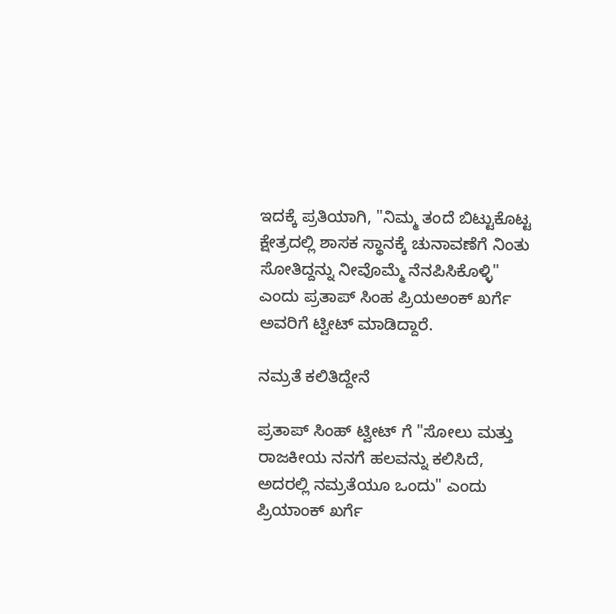ಇದಕ್ಕೆ ಪ್ರತಿಯಾಗಿ, "ನಿಮ್ಮ ತಂದೆ ಬಿಟ್ಟುಕೊಟ್ಟ ಕ್ಷೇತ್ರದಲ್ಲಿ ಶಾಸಕ ಸ್ಥಾನಕ್ಕೆ ಚುನಾವಣೆಗೆ ನಿಂತು ಸೋತಿದ್ದನ್ನು ನೀವೊಮ್ಮೆ ನೆನಪಿಸಿಕೊಳ್ಳಿ" ಎಂದು ಪ್ರತಾಪ್ ಸಿಂಹ ಪ್ರಿಯಅಂಕ್ ಖರ್ಗೆ ಅವರಿಗೆ ಟ್ವೀಟ್ ಮಾಡಿದ್ದಾರೆ.

ನಮ್ರತೆ ಕಲಿತಿದ್ದೇನೆ

ಪ್ರತಾಪ್ ಸಿಂಹ್ ಟ್ವೀಟ್ ಗೆ "ಸೋಲು ಮತ್ತು ರಾಜಕೀಯ ನನಗೆ ಹಲವನ್ನು ಕಲಿಸಿದೆ, ಅದರಲ್ಲಿ ನಮ್ರತೆಯೂ ಒಂದು" ಎಂದು ಪ್ರಿಯಾಂಕ್ ಖರ್ಗೆ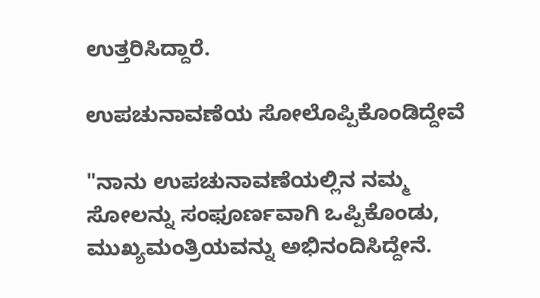ಉತ್ತರಿಸಿದ್ದಾರೆ.

ಉಪಚುನಾವಣೆಯ ಸೋಲೊಪ್ಪಿಕೊಂಡಿದ್ದೇವೆ

"ನಾನು ಉಪಚುನಾವಣೆಯಲ್ಲಿನ ನಮ್ಮ ಸೋಲನ್ನು ಸಂಫೂರ್ಣವಾಗಿ ಒಪ್ಪಿಕೊಂಡು, ಮುಖ್ಯಮಂತ್ರಿಯವನ್ನು ಅಭಿನಂದಿಸಿದ್ದೇನೆ.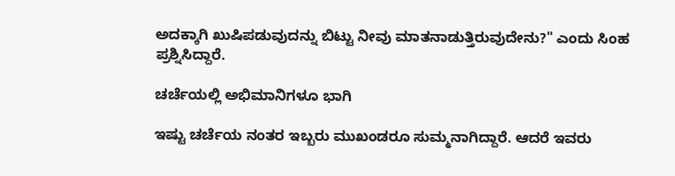ಅದಕ್ಕಾಗಿ ಖುಷಿಪಡುವುದನ್ನು ಬಿಟ್ಟು ನೀವು ಮಾತನಾಡುತ್ತಿರುವುದೇನು?" ಎಂದು ಸಿಂಹ ಪ್ರಶ್ನಿಸಿದ್ದಾರೆ.

ಚರ್ಚೆಯಲ್ಲಿ ಅಭಿಮಾನಿಗಳೂ ಭಾಗಿ

ಇಷ್ಟು ಚರ್ಚೆಯ ನಂತರ ಇಬ್ಬರು ಮುಖಂಡರೂ ಸುಮ್ಮನಾಗಿದ್ದಾರೆ. ಆದರೆ ಇವರು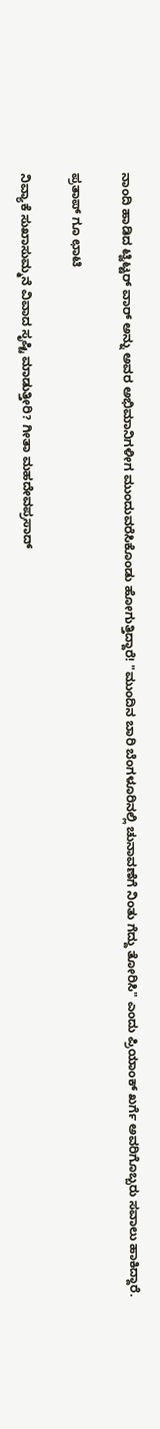ನಾಂದಿ ಹಾಡಿದ ಟ್ವಿಟ್ಟರ್ ವಾರ್ ಅನ್ನು ಅವರ ಅಭಿಮಾನಿಗಳೀಗ ಮುಂದುವರೆಸಿಕೊಂಡು ಹೋಗುತ್ತಿದ್ದಾರೆ! "ಮುಂದಿನ ಬಾರಿ ಬೆಂಗಳೂರಿನಲ್ಲಿ ಚುನಾವಣೆಗೆ ನಿಂತು ಗೆದ್ದು ತೋರಿಸಿ" ಎಂದು ಪ್ರಿಯಾಂಕ್ ಖರ್ಗೆ ಅವರಿಗೊಬ್ಬರು ಸವಾಲು ಹಾಕಿದ್ದಾರೆ.

ಪ್ರತಾಪ್ ಗೂ ಛಾಟಿ

ನಿವ್ಯಾಕೆ ಸುಖಾಸುಮ್ಮನೆ ವಿವಾದ ಸೃಷ್ಟಿ ಮಾಡುತ್ತೀರಿ? ಗೀತಾ ಮಹದೇವಪ್ರಸಾದ್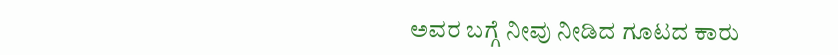ಅವರ ಬಗ್ಗೆ ನೀವು ನೀಡಿದ ಗೂಟದ ಕಾರು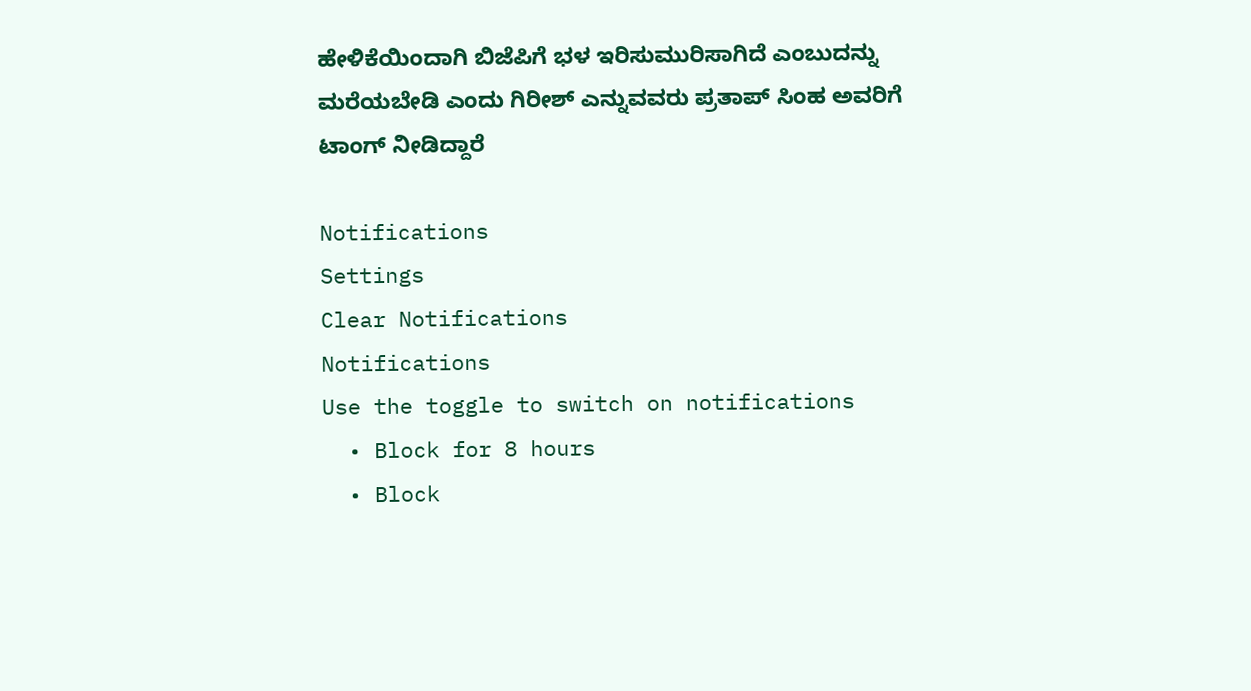ಹೇಳಿಕೆಯಿಂದಾಗಿ ಬಿಜೆಪಿಗೆ ಭಳ ಇರಿಸುಮುರಿಸಾಗಿದೆ ಎಂಬುದನ್ನು ಮರೆಯಬೇಡಿ ಎಂದು ಗಿರೀಶ್ ಎನ್ನುವವರು ಪ್ರತಾಪ್ ಸಿಂಹ ಅವರಿಗೆ ಟಾಂಗ್ ನೀಡಿದ್ದಾರೆ

Notifications
Settings
Clear Notifications
Notifications
Use the toggle to switch on notifications
  • Block for 8 hours
  • Block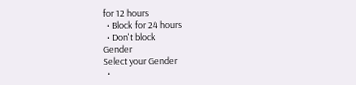for 12 hours
  • Block for 24 hours
  • Don't block
Gender
Select your Gender
  •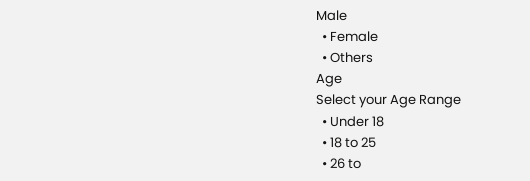Male
  • Female
  • Others
Age
Select your Age Range
  • Under 18
  • 18 to 25
  • 26 to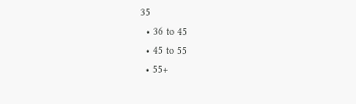35
  • 36 to 45
  • 45 to 55
  • 55+